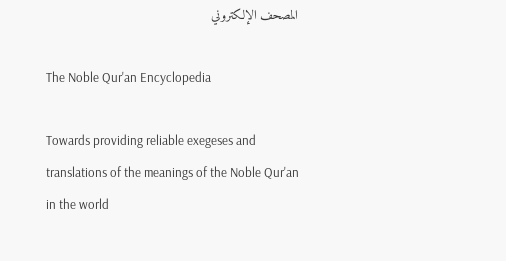المصحف الإلكتروني

The Noble Qur'an Encyclopedia

Towards providing reliable exegeses and translations of the meanings of the Noble Qur'an in the world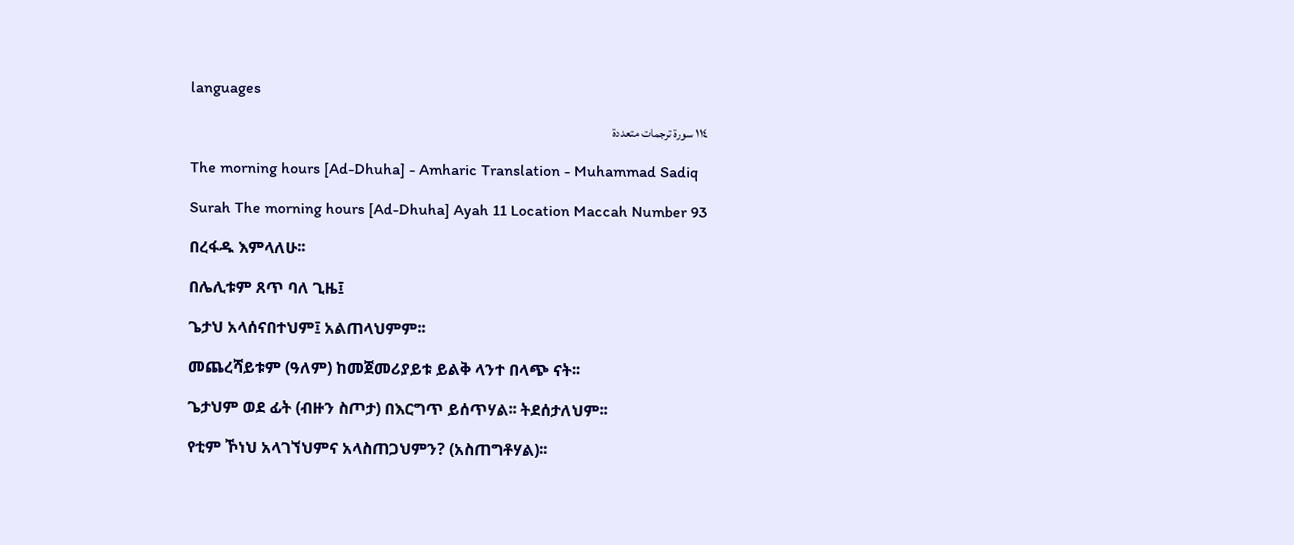languages

١١٤ سورة ترجمات متعددة

The morning hours [Ad-Dhuha] - Amharic Translation - Muhammad Sadiq

Surah The morning hours [Ad-Dhuha] Ayah 11 Location Maccah Number 93

በረፋዱ እምላለሁ፡፡

በሌሊቱም ጸጥ ባለ ጊዜ፤

ጌታህ አላሰናበተህም፤ አልጠላህምም፡፡

መጨረሻይቱም (ዓለም) ከመጀመሪያይቱ ይልቅ ላንተ በላጭ ናት፡፡

ጌታህም ወደ ፊት (ብዙን ስጦታ) በእርግጥ ይሰጥሃል፡፡ ትደሰታለህም፡፡

የቲም ኾነህ አላገኘህምና አላስጠጋህምን? (አስጠግቶሃል)፡፡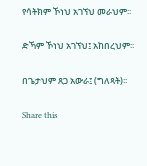የሳትክም ኾነህ አገኘህ መራህም፡፡

ድኻም ኾነህ አገኘህ፤ አከበረህም፡፡

በጌታህም ጸጋ አውራ፤ (ግለጻት)፡፡

Share this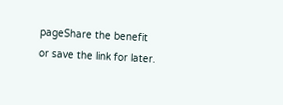pageShare the benefit or save the link for later.